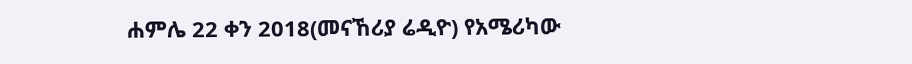ሐምሌ 22 ቀን 2018(መናኸሪያ ሬዲዮ) የአሜሪካው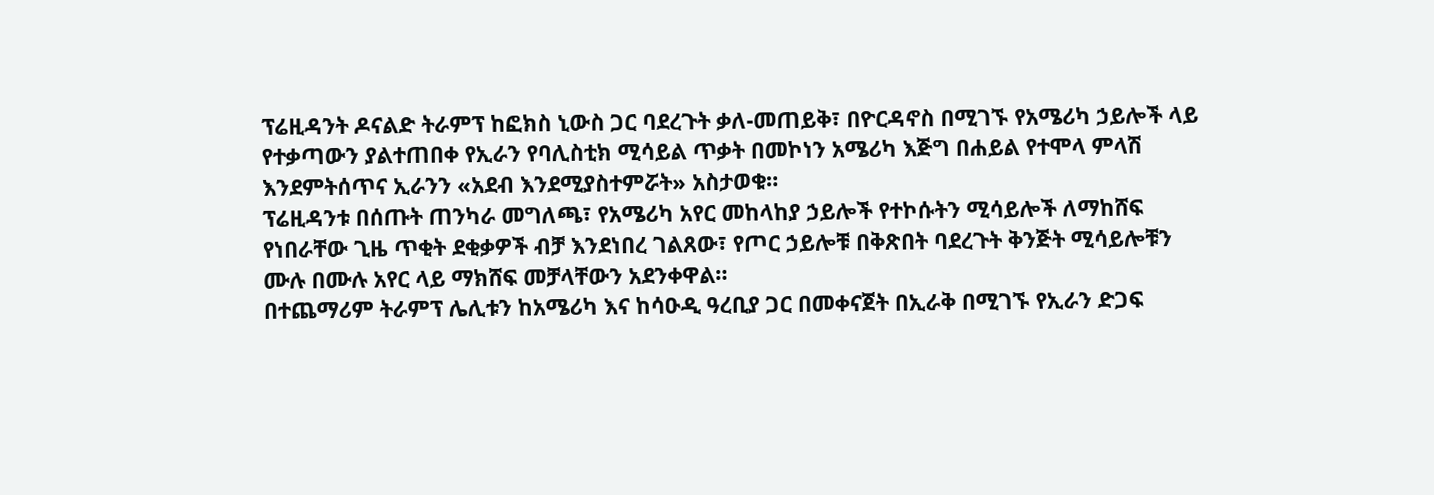ፕሬዚዳንት ዶናልድ ትራምፕ ከፎክስ ኒውስ ጋር ባደረጉት ቃለ-መጠይቅ፣ በዮርዳኖስ በሚገኙ የአሜሪካ ኃይሎች ላይ የተቃጣውን ያልተጠበቀ የኢራን የባሊስቲክ ሚሳይል ጥቃት በመኮነን አሜሪካ እጅግ በሐይል የተሞላ ምላሽ እንደምትሰጥና ኢራንን «አደብ እንደሚያስተምሯት» አስታወቁ።
ፕሬዚዳንቱ በሰጡት ጠንካራ መግለጫ፣ የአሜሪካ አየር መከላከያ ኃይሎች የተኮሱትን ሚሳይሎች ለማከሸፍ የነበራቸው ጊዜ ጥቂት ደቂቃዎች ብቻ እንደነበረ ገልጸው፣ የጦር ኃይሎቹ በቅጽበት ባደረጉት ቅንጅት ሚሳይሎቹን ሙሉ በሙሉ አየር ላይ ማክሸፍ መቻላቸውን አደንቀዋል።
በተጨማሪም ትራምፕ ሌሊቱን ከአሜሪካ እና ከሳዑዲ ዓረቢያ ጋር በመቀናጀት በኢራቅ በሚገኙ የኢራን ድጋፍ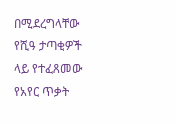በሚደረግላቸው የሺዓ ታጣቂዎች ላይ የተፈጸመው የአየር ጥቃት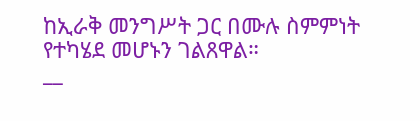ከኢራቅ መንግሥት ጋር በሙሉ ስምምነት የተካሄደ መሆኑን ገልጸዋል።
__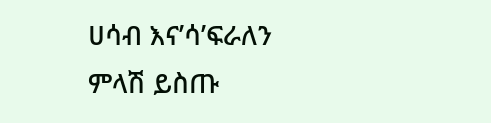ሀሳብ እና’ሳ’ፍራለን
ምላሽ ይስጡ